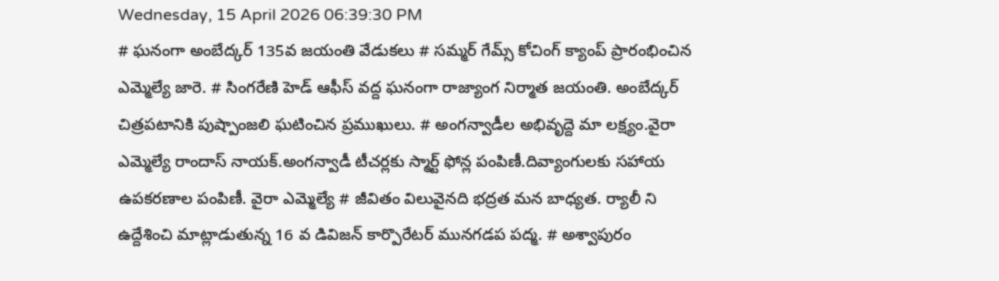Wednesday, 15 April 2026 06:39:30 PM
# ఘనంగా అంబేద్కర్ 135వ జయంతి వేడుకలు # సమ్మర్ గేమ్స్ కోచింగ్ క్యాంప్ ప్రారంభించిన ఎమ్మెల్యే జారె. # సింగరేణి హెడ్ ఆఫీస్ వద్ద ఘనంగా రాజ్యాంగ నిర్మాత జయంతి. అంబేద్కర్ చిత్రపటానికి పుష్పాంజలి ఘటించిన ప్రముఖులు. # అంగన్వాడీల అభివృద్దె మా లక్ష్యం.వైరా ఎమ్మెల్యే రాందాస్ నాయక్.అంగన్వాడీ టీచర్లకు స్మార్ట్ ఫోన్ల పంపిణీ.దివ్యాంగులకు సహాయ ఉపకరణాల పంపిణీ. వైరా ఎమ్మెల్యే # జీవితం విలువైనది భద్రత మన బాధ్యత. ర్యాలీ ని ఉద్దేశించి మాట్లాడుతున్న 16 వ డివిజన్ కార్పొరేటర్ మునగడప పద్మ. # అశ్వాపురం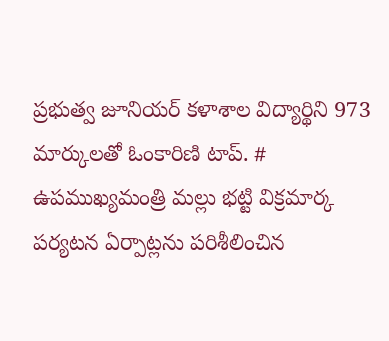ప్రభుత్వ జూనియర్ కళాశాల విద్యార్థిని 973 మార్కులతో ఓంకారిణి టాప్. # ఉపముఖ్యమంత్రి మల్లు భట్టి విక్రమార్క పర్యటన ఏర్పాట్లను పరిశీలించిన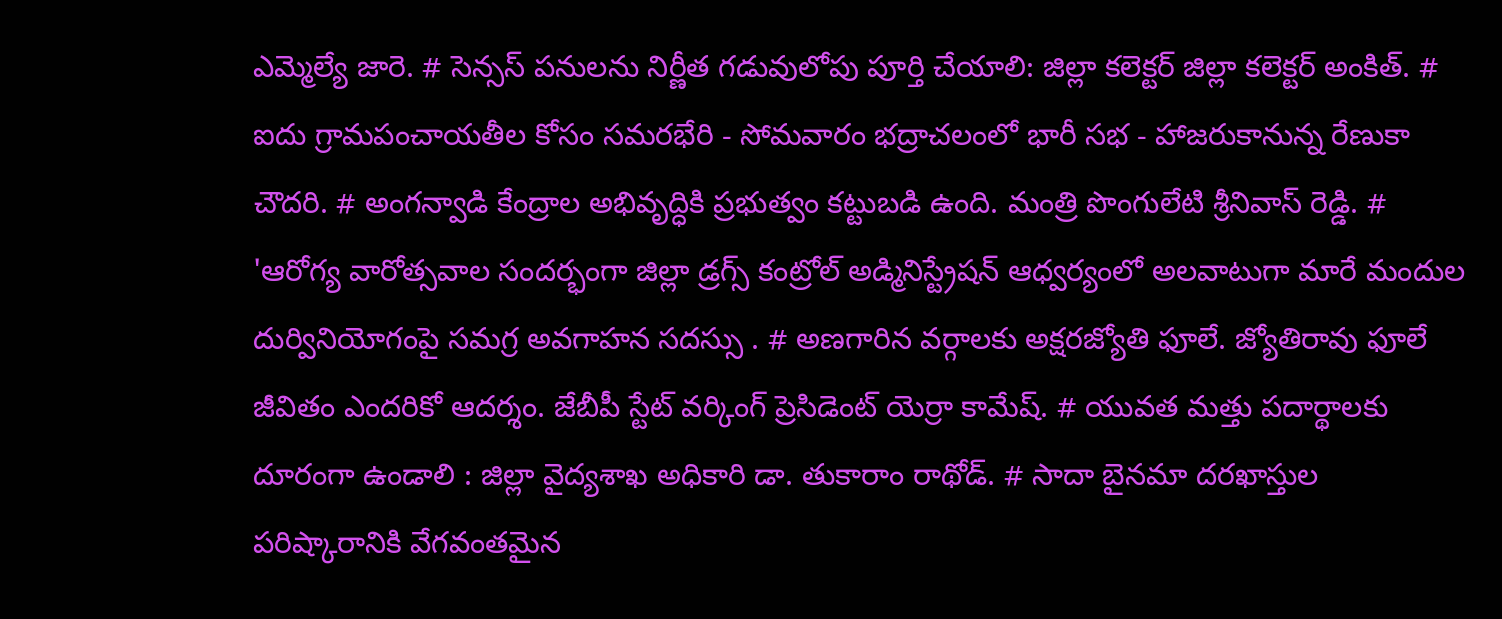ఎమ్మెల్యే జారె. # సెన్సస్ పనులను నిర్ణీత గడువులోపు పూర్తి చేయాలి: జిల్లా కలెక్టర్ జిల్లా కలెక్టర్ అంకిత్. # ఐదు గ్రామపంచాయతీల కోసం సమరభేరి - సోమవారం భద్రాచలంలో భారీ సభ - హాజరుకానున్న రేణుకా చౌదరి. # అంగన్వాడి కేంద్రాల అభివృద్ధికి ప్రభుత్వం కట్టుబడి ఉంది. మంత్రి పొంగులేటి శ్రీనివాస్ రెడ్డి. # 'ఆరోగ్య వారోత్సవాల సందర్భంగా జిల్లా డ్రగ్స్ కంట్రోల్ అడ్మినిస్ట్రేషన్ ఆధ్వర్యంలో అలవాటుగా మారే మందుల దుర్వినియోగంపై సమగ్ర అవగాహన సదస్సు . # అణగారిన వర్గాలకు అక్షరజ్యోతి ఫూలే. జ్యోతిరావు ఫూలే జీవితం ఎందరికో ఆదర్శం. జేబీపీ స్టేట్ వర్కింగ్ ప్రెసిడెంట్ యెర్రా కామేష్. # యువత మత్తు పదార్థాలకు దూరంగా ఉండాలి : జిల్లా వైద్యశాఖ అధికారి డా. తుకారాం రాథోడ్. # సాదా బైనమా దరఖాస్తుల పరిష్కారానికి వేగవంతమైన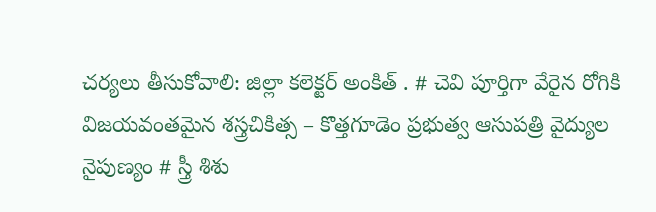చర్యలు తీసుకోవాలి: జిల్లా కలెక్టర్ అంకిత్ . # చెవి పూర్తిగా వేరైన రోగికి విజయవంతమైన శస్త్రచికిత్స – కొత్తగూడెం ప్రభుత్వ ఆసుపత్రి వైద్యుల నైపుణ్యం # స్త్రీ శిశు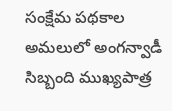సంక్షేమ పథకాల అమలులో అంగన్వాడీ సిబ్బంది ముఖ్యపాత్ర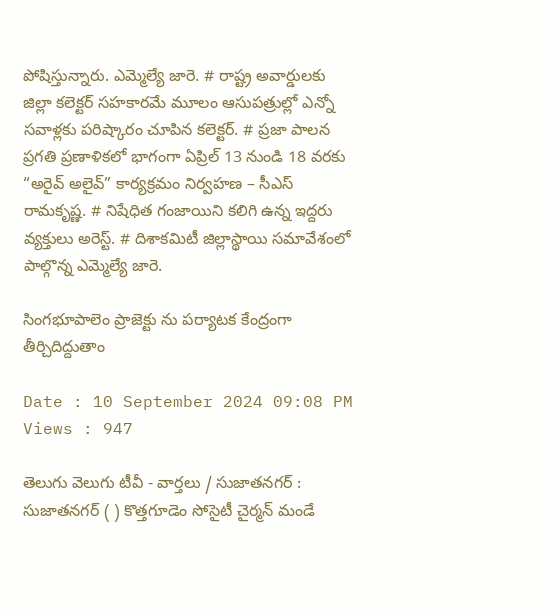పోషిస్తున్నారు. ఎమ్మెల్యే జారె. # రాష్ట్ర అవార్డులకు జిల్లా కలెక్టర్ సహకారమే మూలం ఆసుపత్రుల్లో ఎన్నో సవాళ్లకు పరిష్కారం చూపిన కలెక్టర్. # ప్రజా పాలన ప్రగతి ప్రణాళికలో భాగంగా ఏప్రిల్ 13 నుండి 18 వరకు “అరైవ్ అలైవ్” కార్యక్రమం నిర్వహణ – సీఎస్ రామకృష్ణ. # నిషేధిత గంజాయిని కలిగి ఉన్న ఇద్దరు వ్యక్తులు అరెస్ట్. # దిశాకమిటీ జిల్లాస్థాయి సమావేశంలో పాల్గొన్న ఎమ్మెల్యే జారె.

సింగభూపాలెం ప్రాజెక్టు ను పర్యాటక కేంద్రంగా తీర్చిదిద్దుతాం

Date : 10 September 2024 09:08 PM Views : 947

తెలుగు వెలుగు టీవీ - వార్తలు / సుజాతనగర్ : సుజాతనగర్ ( ) కొత్తగూడెం సోసైటీ చైర్మన్ మండే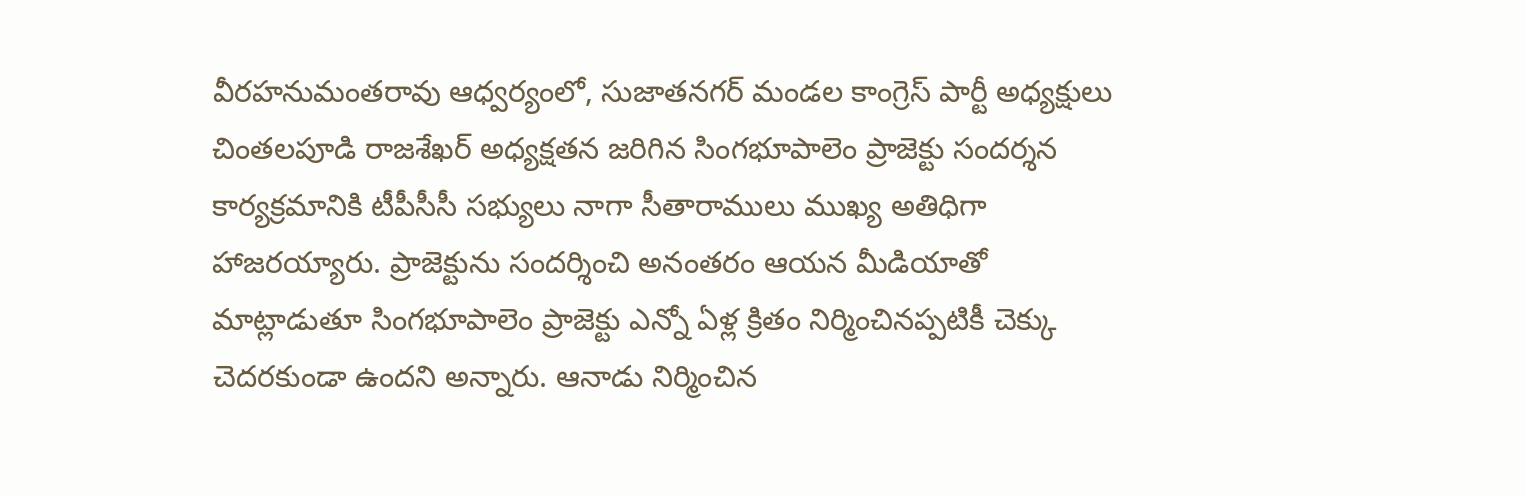వీరహనుమంతరావు ఆధ్వర్యంలో, సుజాతనగర్ మండల కాంగ్రెస్ పార్టీ అధ్యక్షులు చింతలపూడి రాజశేఖర్ అధ్యక్షతన జరిగిన సింగభూపాలెం ప్రాజెక్టు సందర్శన కార్యక్రమానికి టీపీసీసీ సభ్యులు నాగా సీతారాములు ముఖ్య అతిధిగా హాజరయ్యారు. ప్రాజెక్టును సందర్శించి అనంతరం ఆయన మీడియాతో మాట్లాడుతూ సింగభూపాలెం ప్రాజెక్టు ఎన్నో ఏళ్ల క్రితం నిర్మించినప్పటికీ చెక్కు చెదరకుండా ఉందని అన్నారు. ఆనాడు నిర్మించిన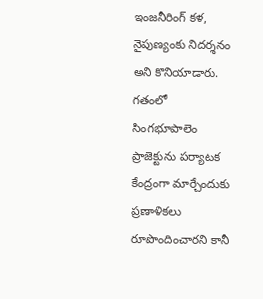ఇంజనీరింగ్ కళ, నైపుణ్యంకు నిదర్శనం అని కొనియాడారు. గతంలో సింగభూపాలెం ప్రాజెక్టును పర్యాటక కేంద్రంగా మార్చేందుకు ప్రణాళికలు రూపొందించారని కానీ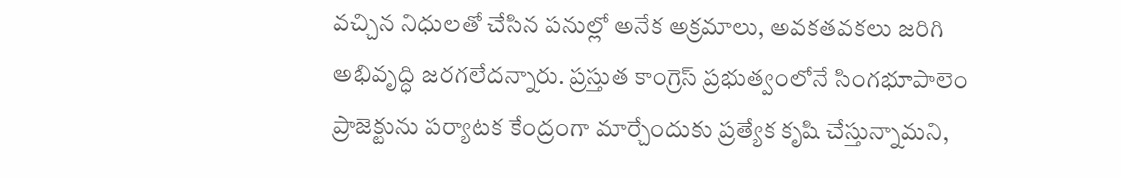వచ్చిన నిధులతో చేసిన పనుల్లో అనేక అక్రమాలు, అవకతవకలు జరిగి అభివృద్ధి జరగలేదన్నారు. ప్రస్తుత కాంగ్రెస్ ప్రభుత్వంలోనే సింగభూపాలెం ప్రాజెక్టును పర్యాటక కేంద్రంగా మార్చేందుకు ప్రత్యేక కృషి చేస్తున్నామని,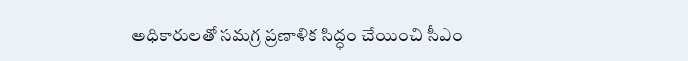అధికారులతో సమగ్ర ప్రణాళిక సిద్ధం చేయించి సీఎం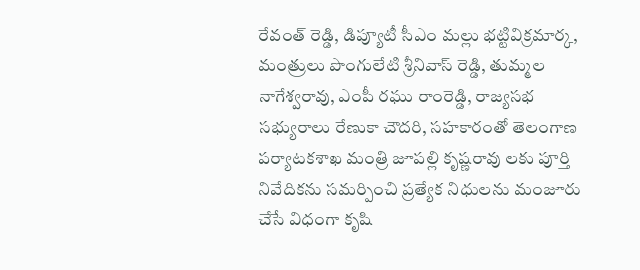రేవంత్ రెడ్డి, డిప్యూటీ సీఎం మల్లు భట్టివిక్రమార్క, మంత్రులు పొంగులేటి శ్రీనివాస్ రెడ్డి, తుమ్మల నాగేశ్వరావు, ఎంపీ రఘు రాంరెడ్డి, రాజ్యసభ సభ్యురాలు రేణుకా చౌదరి, సహకారంతో తెలంగాణ పర్యాటకశాఖ మంత్రి జూపల్లి కృష్ణరావు లకు పూర్తి నివేదికను సమర్పించి ప్రత్యేక నిధులను మంజూరు చేసే విధంగా కృషి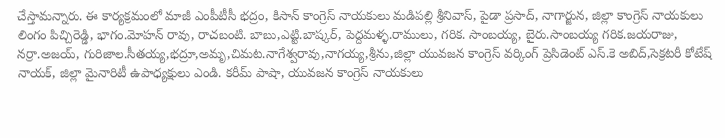చేస్తామన్నారు. ఈ కార్యక్రమంలో మాజీ ఎంపీటీసీ భద్రం, కిసాన్ కాంగ్రెస్ నాయకులు మడిపల్లి శ్రీనివాస్, పైడా ప్రసాద్, నాగార్జున, జిల్లా కాంగ్రెస్ నాయకులు లింగం పిచ్చిరెడ్డి, భాగం.మోహన్ రావు, రాచబంటి. బాబు,ఎట్టి.బాష్కర్, పెద్దమళ్ళ.రాములు, గరిక. సాంబయ్య, బైరు.సాంబయ్య గరిక.జయరాజు, నర్రా.అజయ్, గురిజాల.సీతయ్య,భద్రూ,అమృ,చిమట.నాగేశ్వరావు,నాగయ్య,శ్రీను,జిల్లా యువజన కాంగ్రెస్ వర్కింగ్ ప్రెసిడెంట్ ఎస్.కె అబిద్,సెక్రటరీ కోటేష్ నాయక్, జిల్లా మైనారిటీ ఉపాధ్యక్షులు ఎండి. కరీమ్ పాషా, యువజన కాంగ్రెస్ నాయకులు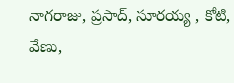నాగరాజు, ప్రసాద్, సూరయ్య , కోటి, వేణు,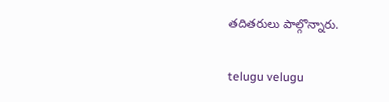తదితరులు పాల్గొన్నారు.

telugu velugu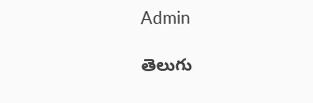Admin

తెలుగు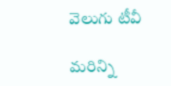వెలుగు టీవీ

మరిన్ని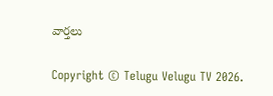వార్తలు

Copyright © Telugu Velugu TV 2026.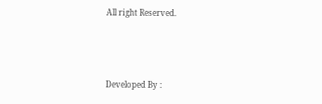All right Reserved.



Developed By :